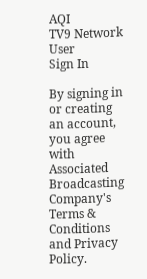AQI
TV9 Network
User
Sign In

By signing in or creating an account, you agree with Associated Broadcasting Company's Terms & Conditions and Privacy Policy.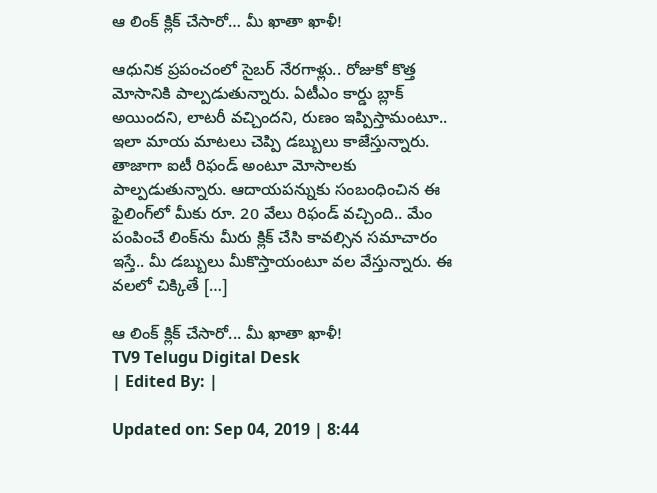ఆ లింక్ క్లిక్ చేసారో… మీ ఖాతా ఖాళీ!

ఆధునిక ప్రపంచంలో సైబర్ నేరగాళ్లు.. రోజుకో కొత్త మోసానికి పాల్పడుతున్నారు. ఏటీఎం కార్డు బ్లాక్ అయిందని, లాటరీ వచ్చిందని, రుణం ఇప్పిస్తామంటూ.. ఇలా మాయ మాటలు చెప్పి డబ్బులు కాజేస్తున్నారు. తాజాగా ఐటీ రిఫండ్ అంటూ మోసాలకు పాల్పడుతున్నారు. ఆదాయపన్నుకు సంబంధించిన ఈ ఫైలింగ్‌లో మీకు రూ. 20 వేలు రిఫండ్ వచ్చింది.. మేం పంపించే లింక్‌ను మీరు క్లిక్ చేసి కావల్సిన సమాచారం ఇస్తే.. మీ డబ్బులు మీకొస్తాయంటూ వల వేస్తున్నారు. ఈ వలలో చిక్కితే […]

ఆ లింక్ క్లిక్ చేసారో... మీ ఖాతా ఖాళీ!
TV9 Telugu Digital Desk
| Edited By: |

Updated on: Sep 04, 2019 | 8:44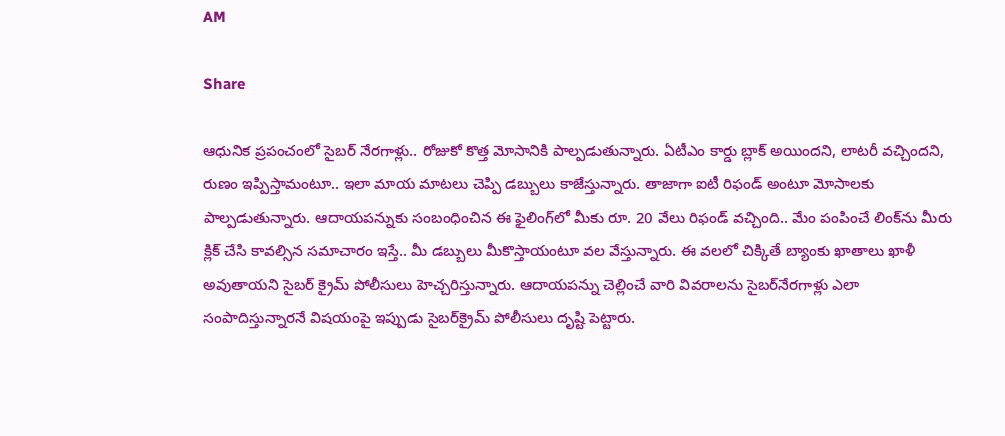AM

Share

ఆధునిక ప్రపంచంలో సైబర్ నేరగాళ్లు.. రోజుకో కొత్త మోసానికి పాల్పడుతున్నారు. ఏటీఎం కార్డు బ్లాక్ అయిందని, లాటరీ వచ్చిందని, రుణం ఇప్పిస్తామంటూ.. ఇలా మాయ మాటలు చెప్పి డబ్బులు కాజేస్తున్నారు. తాజాగా ఐటీ రిఫండ్ అంటూ మోసాలకు పాల్పడుతున్నారు. ఆదాయపన్నుకు సంబంధించిన ఈ ఫైలింగ్‌లో మీకు రూ. 20 వేలు రిఫండ్ వచ్చింది.. మేం పంపించే లింక్‌ను మీరు క్లిక్ చేసి కావల్సిన సమాచారం ఇస్తే.. మీ డబ్బులు మీకొస్తాయంటూ వల వేస్తున్నారు. ఈ వలలో చిక్కితే బ్యాంకు ఖాతాలు ఖాళీ అవుతాయని సైబర్ క్రైమ్ పోలీసులు హెచ్చరిస్తున్నారు. ఆదాయపన్ను చెల్లించే వారి వివరాలను సైబర్‌నేరగాళ్లు ఎలా సంపాదిస్తున్నారనే విషయంపై ఇప్పుడు సైబర్‌క్రైమ్ పోలీసులు దృష్టి పెట్టారు.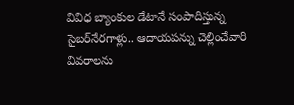వివిధ బ్యాంకుల డేటానే సంపాదిస్తున్న సైబర్‌నేరగాళ్లు.. ఆదాయపన్ను చెల్లించేవారి వివరాలను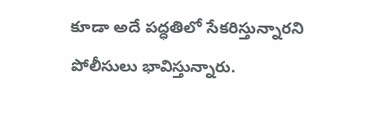కూడా అదే పద్ధతిలో సేకరిస్తున్నారని పోలీసులు భావిస్తున్నారు.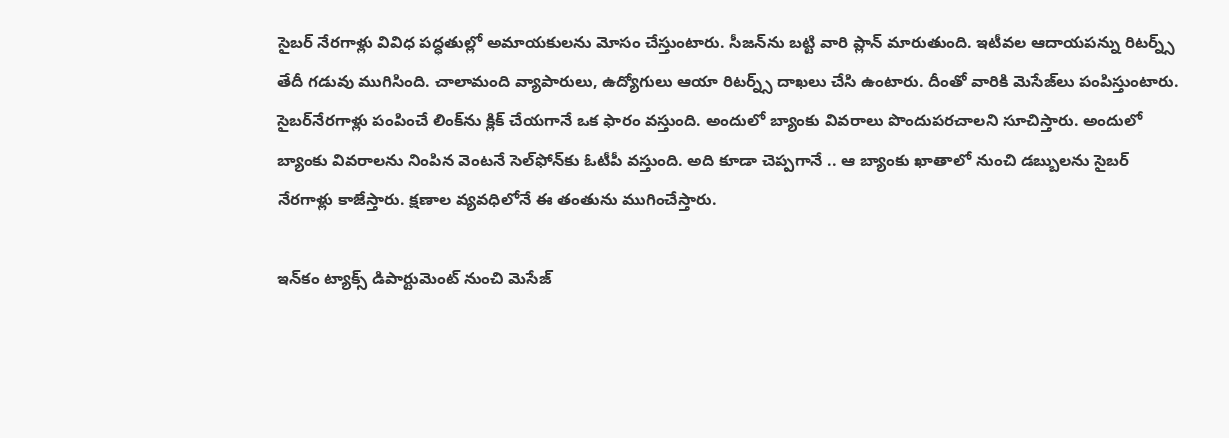సైబర్ నేరగాళ్లు వివిధ పద్ధతుల్లో అమాయకులను మోసం చేస్తుంటారు. సీజన్‌ను బట్టి వారి ప్లాన్ మారుతుంది. ఇటీవల ఆదాయపన్ను రిటర్న్స్ తేదీ గడువు ముగిసింది. చాలామంది వ్యాపారులు, ఉద్యోగులు ఆయా రిటర్న్స్ దాఖలు చేసి ఉంటారు. దీంతో వారికి మెసేజ్‌లు పంపిస్తుంటారు. సైబర్‌నేరగాళ్లు పంపించే లింక్‌ను క్లిక్ చేయగానే ఒక ఫారం వస్తుంది. అందులో బ్యాంకు వివరాలు పొందుపరచాలని సూచిస్తారు. అందులో బ్యాంకు వివరాలను నింపిన వెంటనే సెల్‌ఫోన్‌కు ఓటీపీ వస్తుంది. అది కూడా చెప్పగానే .. ఆ బ్యాంకు ఖాతాలో నుంచి డబ్బులను సైబర్ నేరగాళ్లు కాజేస్తారు. క్షణాల వ్యవధిలోనే ఈ తంతును ముగించేస్తారు.

ఇన్‌కం ట్యాక్స్ డిపార్టుమెంట్ నుంచి మెసేజ్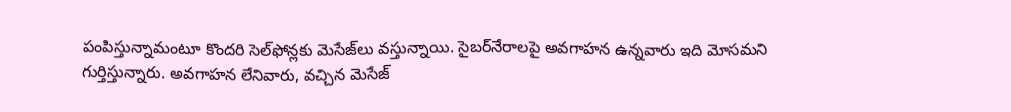పంపిస్తున్నామంటూ కొందరి సెల్‌ఫోన్లకు మెసేజ్‌లు వస్తున్నాయి. సైబర్‌నేరాలపై అవగాహన ఉన్నవారు ఇది మోసమని గుర్తిస్తున్నారు. అవగాహన లేనివారు, వచ్చిన మెసేజ్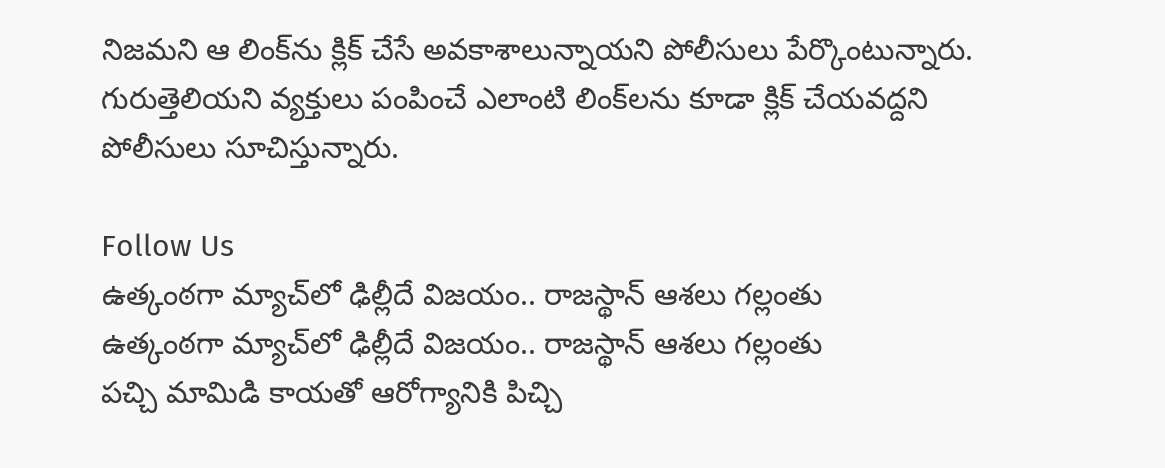నిజమని ఆ లింక్‌ను క్లిక్ చేసే అవకాశాలున్నాయని పోలీసులు పేర్కొంటున్నారు. గురుత్తెలియని వ్యక్తులు పంపించే ఎలాంటి లింక్‌లను కూడా క్లిక్ చేయవద్దని పోలీసులు సూచిస్తున్నారు.

Follow Us
ఉత్కంఠగా మ్యాచ్‌లో ఢిల్లీదే విజయం.. రాజస్థాన్ ఆశలు గల్లంతు
ఉత్కంఠగా మ్యాచ్‌లో ఢిల్లీదే విజయం.. రాజస్థాన్ ఆశలు గల్లంతు
పచ్చి మామిడి కాయతో ఆరోగ్యానికి పిచ్చి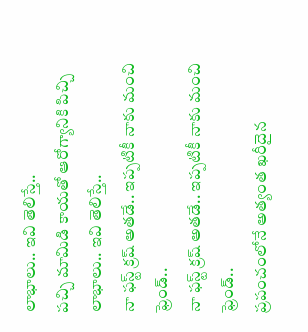లాభాలు.. ఇవి తెలిస్తే..
పచ్చి మామిడి కాయతో ఆరోగ్యానికి పిచ్చి లాభాలు.. ఇవి తెలిస్తే..
నా ఫస్ట్ క్రష్ అతడే.. ఇప్పటికీ నాకు మంచి ఫ్రెండ్..
నా ఫస్ట్ క్రష్ అతడే.. ఇప్పటికీ నాకు మంచి ఫ్రెండ్..
ప్రపంచంలోనే అత్యంత ఖరీదైన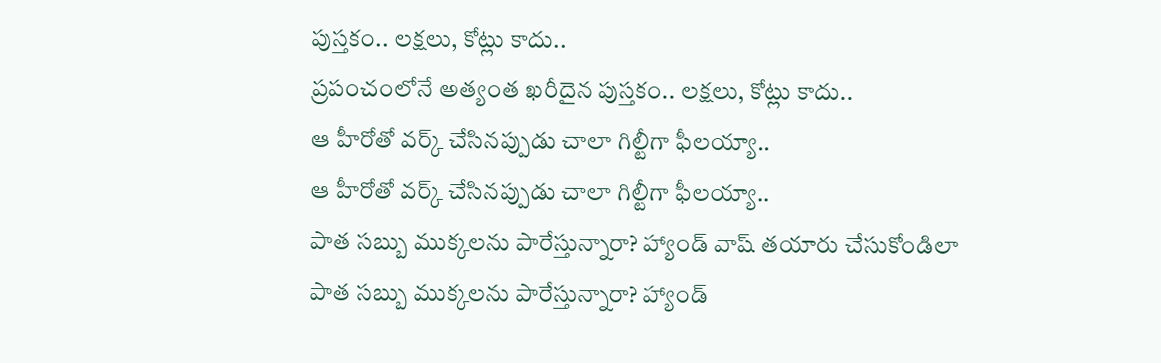పుస్తకం.. లక్షలు, కోట్లు కాదు..
ప్రపంచంలోనే అత్యంత ఖరీదైన పుస్తకం.. లక్షలు, కోట్లు కాదు..
ఆ హీరోతో వర్క్ చేసినప్పుడు చాలా గిల్టీగా ఫీలయ్యా..
ఆ హీరోతో వర్క్ చేసినప్పుడు చాలా గిల్టీగా ఫీలయ్యా..
పాత సబ్బు ముక్కలను పారేస్తున్నారా? హ్యాండ్ వాష్ తయారు చేసుకోండిలా
పాత సబ్బు ముక్కలను పారేస్తున్నారా? హ్యాండ్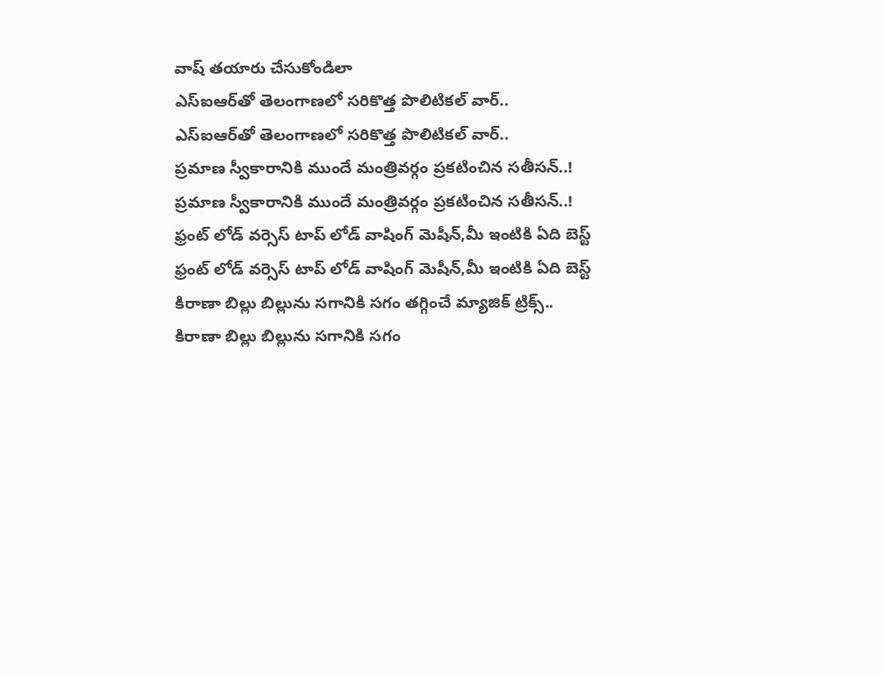వాష్ తయారు చేసుకోండిలా
ఎస్‌ఐఆర్‌తో తెలంగాణలో సరికొత్త పొలిటికల్‌ వార్..
ఎస్‌ఐఆర్‌తో తెలంగాణలో సరికొత్త పొలిటికల్‌ వార్..
ప్రమాణ స్వీకారానికి ముందే మంత్రివర్గం ప్రకటించిన సతీసన్..!
ప్రమాణ స్వీకారానికి ముందే మంత్రివర్గం ప్రకటించిన సతీసన్..!
ఫ్రంట్ లోడ్ వర్సెస్ టాప్ లోడ్ వాషింగ్ మెషీన్,మీ ఇంటికి ఏది బెస్ట్
ఫ్రంట్ లోడ్ వర్సెస్ టాప్ లోడ్ వాషింగ్ మెషీన్,మీ ఇంటికి ఏది బెస్ట్
కిరాణా బిల్లు బిల్లును సగానికి సగం తగ్గించే మ్యాజిక్ ట్రిక్స్..
కిరాణా బిల్లు బిల్లును సగానికి సగం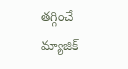తగ్గించే మ్యాజిక్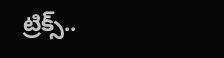ట్రిక్స్..